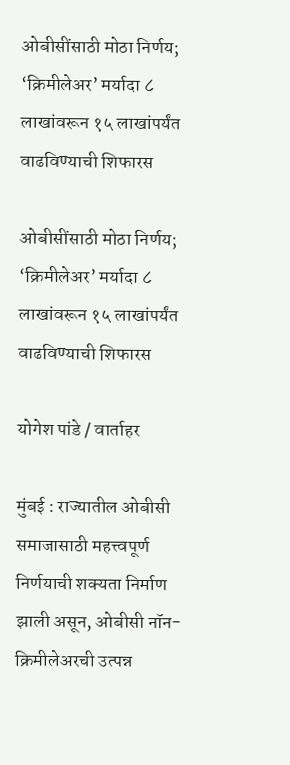ओबीसींसाठी मोठा निर्णय; ‘क्रिमीलेअर’ मर्यादा ८ लाखांवरून १५ लाखांपर्यंत वाढविण्याची शिफारस

ओबीसींसाठी मोठा निर्णय; ‘क्रिमीलेअर’ मर्यादा ८ लाखांवरून १५ लाखांपर्यंत वाढविण्याची शिफारस

योगेश पांडे / वार्ताहर

मुंबई : राज्यातील ओबीसी समाजासाठी महत्त्वपूर्ण निर्णयाची शक्यता निर्माण झाली असून, ओबीसी नॉन-क्रिमीलेअरची उत्पन्न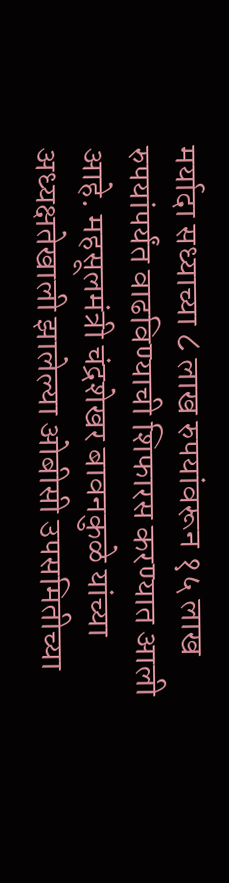मर्यादा सध्याच्या ८ लाख रुपयांवरून १५ लाख रुपयांपर्यंत वाढविण्याची शिफारस करण्यात आली आहे. महसूलमंत्री चंद्रशेखर बावनकुळे यांच्या अध्यक्षतेखाली झालेल्या ओबीसी उपसमितीच्या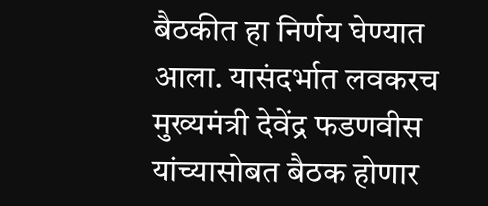बैठकीत हा निर्णय घेण्यात आला. यासंदर्भात लवकरच मुख्यमंत्री देवेंद्र फडणवीस यांच्यासोबत बैठक होणार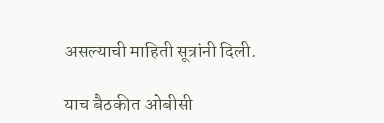असल्याची माहिती सूत्रांनी दिली.

याच बैठकीत ओबीसी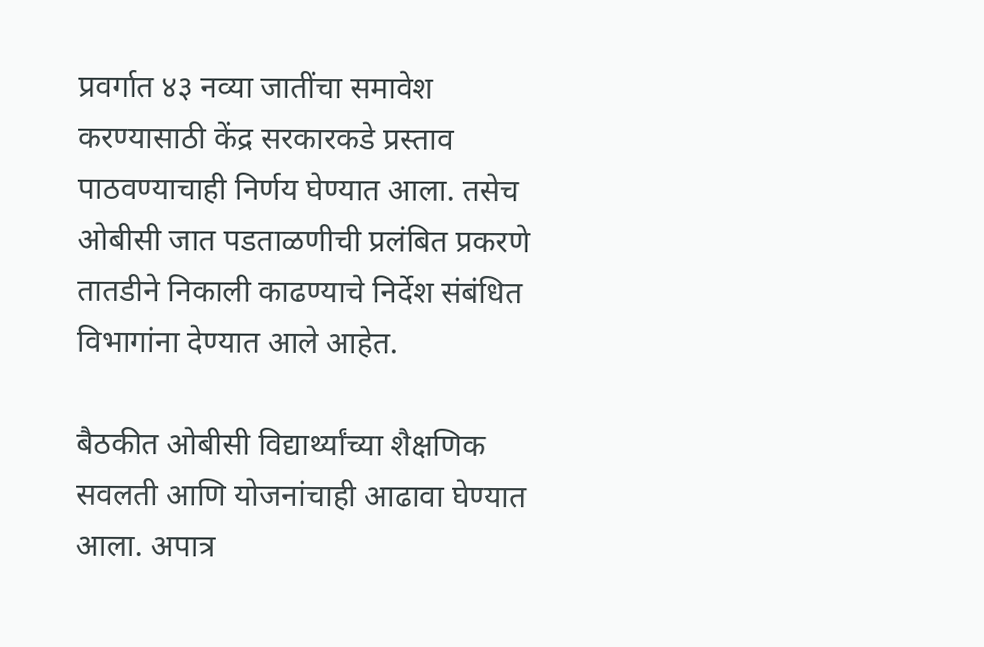प्रवर्गात ४३ नव्या जातींचा समावेश करण्यासाठी केंद्र सरकारकडे प्रस्ताव पाठवण्याचाही निर्णय घेण्यात आला. तसेच ओबीसी जात पडताळणीची प्रलंबित प्रकरणे तातडीने निकाली काढण्याचे निर्देश संबंधित विभागांना देण्यात आले आहेत.

बैठकीत ओबीसी विद्यार्थ्यांच्या शैक्षणिक सवलती आणि योजनांचाही आढावा घेण्यात आला. अपात्र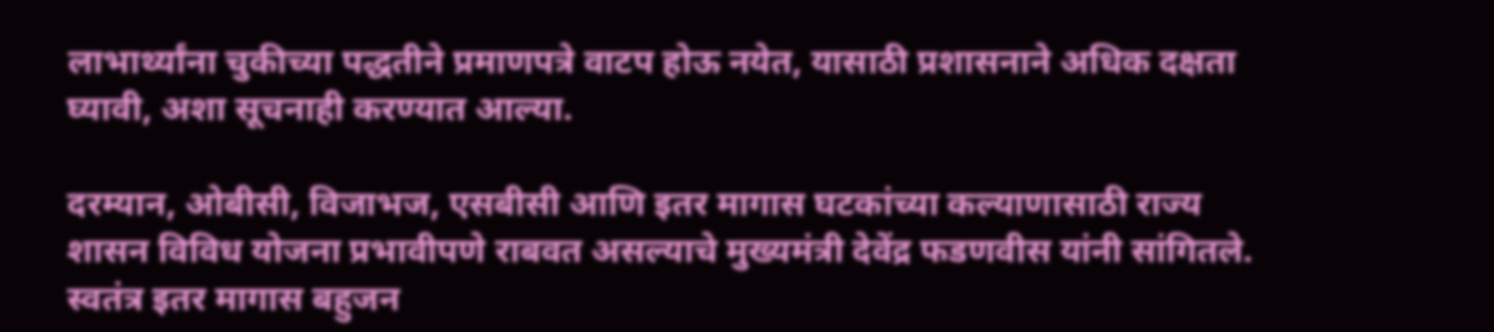लाभार्थ्यांना चुकीच्या पद्धतीने प्रमाणपत्रे वाटप होऊ नयेत, यासाठी प्रशासनाने अधिक दक्षता घ्यावी, अशा सूचनाही करण्यात आल्या.

दरम्यान, ओबीसी, विजाभज, एसबीसी आणि इतर मागास घटकांच्या कल्याणासाठी राज्य शासन विविध योजना प्रभावीपणे राबवत असल्याचे मुख्यमंत्री देवेंद्र फडणवीस यांनी सांगितले. स्वतंत्र इतर मागास बहुजन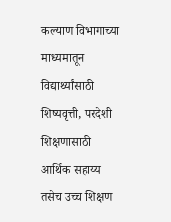कल्याण विभागाच्या माध्यमातून विद्यार्थ्यांसाठी शिष्यवृत्ती, परदेशी शिक्षणासाठी आर्थिक सहाय्य तसेच उच्च शिक्षण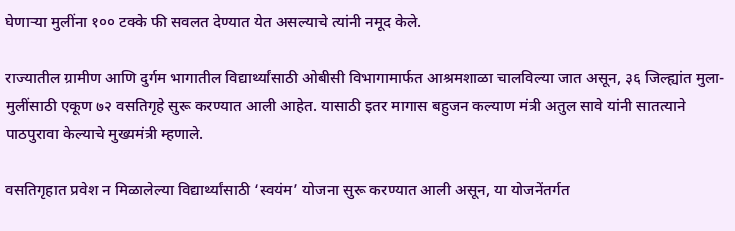घेणाऱ्या मुलींना १०० टक्के फी सवलत देण्यात येत असल्याचे त्यांनी नमूद केले.

राज्यातील ग्रामीण आणि दुर्गम भागातील विद्यार्थ्यांसाठी ओबीसी विभागामार्फत आश्रमशाळा चालविल्या जात असून, ३६ जिल्ह्यांत मुला-मुलींसाठी एकूण ७२ वसतिगृहे सुरू करण्यात आली आहेत. यासाठी इतर मागास बहुजन कल्याण मंत्री अतुल सावे यांनी सातत्याने पाठपुरावा केल्याचे मुख्यमंत्री म्हणाले.

वसतिगृहात प्रवेश न मिळालेल्या विद्यार्थ्यांसाठी ‘स्वयंम’ योजना सुरू करण्यात आली असून, या योजनेंतर्गत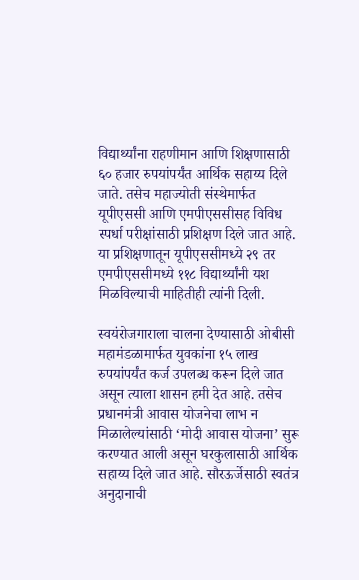विद्यार्थ्यांना राहणीमान आणि शिक्षणासाठी ६० हजार रुपयांपर्यंत आर्थिक सहाय्य दिले जाते. तसेच महाज्योती संस्थेमार्फत यूपीएससी आणि एमपीएससीसह विविध स्पर्धा परीक्षांसाठी प्रशिक्षण दिले जात आहे. या प्रशिक्षणातून यूपीएससीमध्ये २९ तर एमपीएससीमध्ये ११८ विद्यार्थ्यांनी यश मिळविल्याची माहितीही त्यांनी दिली.

स्वयंरोजगाराला चालना देण्यासाठी ओबीसी महामंडळामार्फत युवकांना १५ लाख रुपयांपर्यंत कर्ज उपलब्ध करून दिले जात असून त्याला शासन हमी देत आहे. तसेच प्रधानमंत्री आवास योजनेचा लाभ न मिळालेल्यांसाठी ‘मोदी आवास योजना’ सुरू करण्यात आली असून घरकुलासाठी आर्थिक सहाय्य दिले जात आहे. सौरऊर्जेसाठी स्वतंत्र अनुदानाची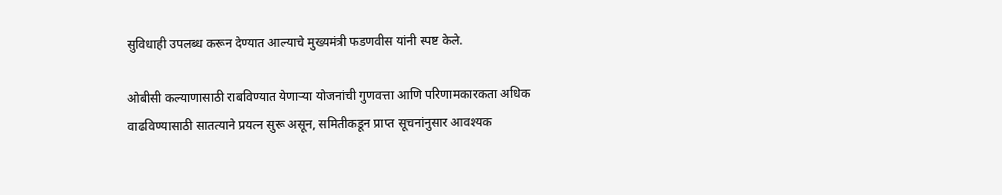सुविधाही उपलब्ध करून देण्यात आल्याचे मुख्यमंत्री फडणवीस यांनी स्पष्ट केले.

ओबीसी कल्याणासाठी राबविण्यात येणाऱ्या योजनांची गुणवत्ता आणि परिणामकारकता अधिक वाढविण्यासाठी सातत्याने प्रयत्न सुरू असून, समितीकडून प्राप्त सूचनांनुसार आवश्यक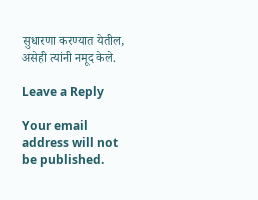सुधारणा करण्यात येतील, असेही त्यांनी नमूद केले.

Leave a Reply

Your email address will not be published.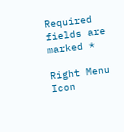Required fields are marked *

Right Menu Icon